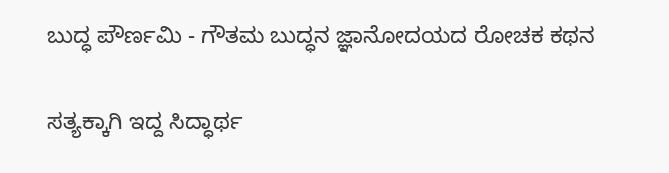ಬುದ್ಧ ಪೌರ್ಣಮಿ - ಗೌತಮ ಬುದ್ಧನ ಜ್ಞಾನೋದಯದ ರೋಚಕ ಕಥನ

ಸತ್ಯಕ್ಕಾಗಿ ಇದ್ದ ಸಿದ್ಧಾರ್ಥ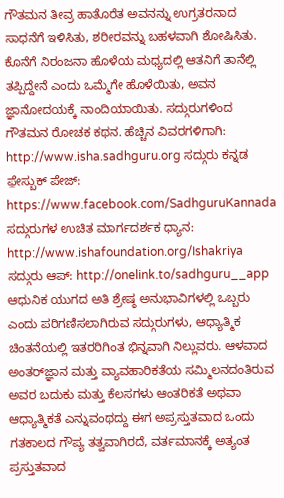ಗೌತಮನ ತೀವ್ರ ಹಾತೊರೆತ ಅವನನ್ನು ಉಗ್ರತರನಾದ ಸಾಧನೆಗೆ ಇಳಿಸಿತು, ಶರೀರವನ್ನು ಬಹಳವಾಗಿ ಶೋಷಿಸಿತು. ಕೊನೆಗೆ ನಿರಂಜನಾ ಹೊಳೆಯ ಮಧ್ಯದಲ್ಲಿ ಆತನಿಗೆ ತಾನೆಲ್ಲಿ ತಪ್ಪಿದ್ದೇನೆ ಎಂದು ಒಮ್ಮೆಗೇ ಹೊಳೆಯಿತು, ಅವನ ಜ್ಞಾನೋದಯಕ್ಕೆ ನಾಂದಿಯಾಯಿತು. ಸದ್ಗುರುಗಳಿಂದ ಗೌತಮನ ರೋಚಕ ಕಥನ. ಹೆಚ್ಚಿನ ವಿವರಗಳಿಗಾಗಿ: http://www.isha.sadhguru.org ಸದ್ಗುರು ಕನ್ನಡ ಫ಼ೇಸ್ಬುಕ್ ಪೇಜ್: https://www.facebook.com/SadhguruKannada ಸದ್ಗುರುಗಳ ಉಚಿತ ಮಾರ್ಗದರ್ಶಕ ಧ್ಯಾನ: http://www.ishafoundation.org/Ishakriya ಸದ್ಗುರು ಆಪ್: http://onelink.to/sadhguru__app ಆಧುನಿಕ ಯುಗದ ಅತಿ ಶ್ರೇಷ್ಠ ಅನುಭಾವಿಗಳಲ್ಲಿ ಒಬ್ಬರು ಎಂದು ಪರಿಗಣಿಸಲಾಗಿರುವ ಸದ್ಗುರುಗಳು, ಆಧ್ಯಾತ್ಮಿಕ ಚಿಂತನೆಯಲ್ಲಿ ಇತರರಿಗಿಂತ ಭಿನ್ನವಾಗಿ ನಿಲ್ಲುವರು. ಆಳವಾದ ಅಂತರ್‌ಜ್ಞಾನ ಮತ್ತು ವ್ಯಾವಹಾರಿಕತೆಯ ಸಮ್ಮಿಲನದಂತಿರುವ ಅವರ ಬದುಕು ಮತ್ತು ಕೆಲಸಗಳು ಆಂತರಿಕತೆ ಅಥವಾ ಆಧ್ಯಾತ್ಮಿಕತೆ ಎನ್ನುವಂಥದ್ದು ಈಗ ಅಪ್ರಸ್ತುತವಾದ ಒಂದು ಗತಕಾಲದ ಗೌಪ್ಯ ತತ್ವವಾಗಿರದೆ, ವರ್ತಮಾನಕ್ಕೆ ಅತ್ಯಂತ ಪ್ರಸ್ತುತವಾದ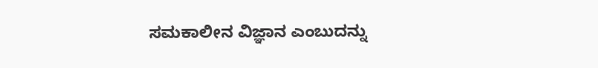ಸಮಕಾಲೀನ ವಿಜ್ಞಾನ ಎಂಬುದನ್ನು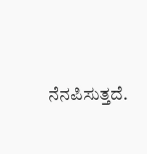ನೆನಪಿಸುತ್ತದೆ.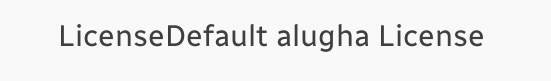LicenseDefault alugha License